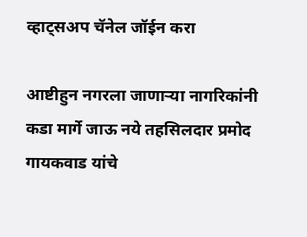व्हाट्सअप चॅनेल जॉईन करा

आष्टीहुन नगरला जाणाऱ्या नागरिकांनी कडा मार्गे जाऊ नये तहसिलदार प्रमोद गायकवाड यांचे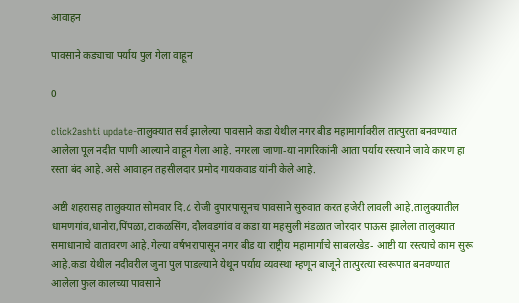आवाहन

पावसाने कड्याचा पर्याय पुल गेला वाहून

0

click2ashti update-तालुक्यात सर्व झालेल्या पावसाने कडा येथील नगर बीड महामार्गावरील तात्पुरता बनवण्यात आलेला पूल नदीत पाणी आल्याने वाहून गेला आहे. नगरला जाणा-या नागरिकांनी आता पर्याय रस्त्याने जावे कारण हा रस्ता बंद आहे.असे आवाहन तहसीलदार प्रमोद गायकवाड यांनी केले आहे.

अष्टी शहरासह तालुक्यात सोमवार दि.८ रोजी दुपारपासूनच पावसाने सुरुवात करत हजेरी लावली आहे.तालुक्यातील धामणगांव,धानोरा,पिंपळा,टाकळसिंग, दौलवडगांव व कडा या महसुली मंडळात जोरदार पाऊस झालेला तालुक्यात समाधानाचे वातावरण आहे.गेल्या वर्षभरापासून नगर बीड या राष्ट्रीय महामार्गाचे साबलखेड- आष्टी या रस्त्याचे काम सुरू आहे.कडा येथील नदीवरील जुना पुल पाडल्याने येथून पर्याय व्यवस्था म्हणून बाजूने तात्पुरत्या स्वरूपात बनवण्यात आलेला फुल कालच्या पावसाने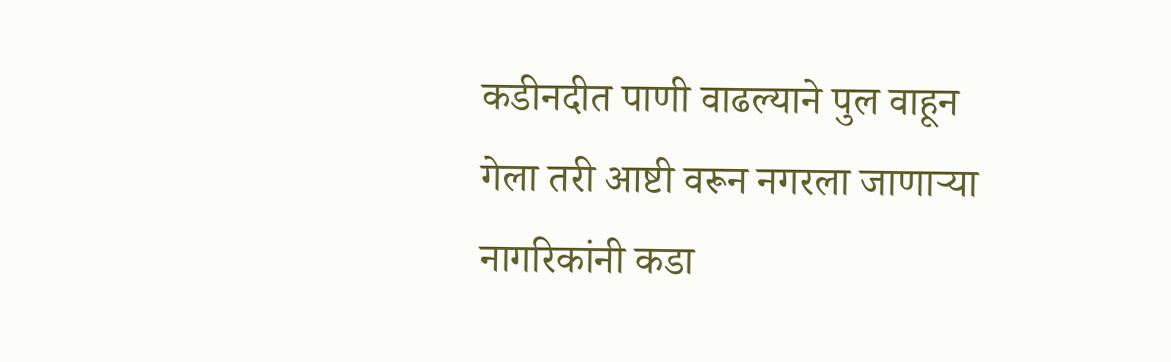कडीनदीत पाणी वाढल्याने पुल वाहून गेला तरी आष्टी वरून नगरला जाणाऱ्या नागरिकांनी कडा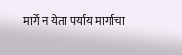मार्गे न येता पर्याय मार्गाचा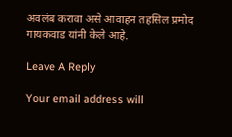अवलंब करावा असे आवाहन तहसिल प्रमोद गायकवाड यांनी केले आहे.

Leave A Reply

Your email address will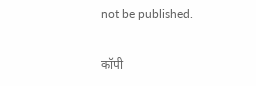not be published.

कॉपी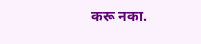करू नका.